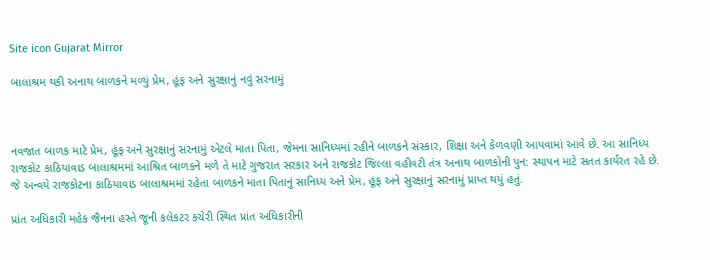Site icon Gujarat Mirror

બાલાશ્રમ થકી અનાથ બાળકને મળ્યું પ્રેમ, હૂંફ અને સુરક્ષાનું નવું સરનામું



નવજાત બાળક માટે પ્રેમ, હૂંફ અને સુરક્ષાનું સરનામું એટલે માતા પિતા, જેમના સાનિધ્યમાં રહીને બાળકને સંસ્કાર, શિક્ષા અને કેળવણી આપવામાં આવે છે. આ સાનિધ્ય રાજકોટ કાઠિયાવાડ બાલાશ્રમમાં આશ્રિત બાળકને મળે તે માટે ગુજરાત સરકાર અને રાજકોટ જિલ્લા વહીવટી તંત્ર અનાથ બાળકોની પુન: સ્થાપન માટે સતત કાર્યરત રહે છે. જે અન્વયે રાજકોટના કાઠિયાવાડ બાલાશ્રમમાં રહેતા બાળકને માતા પિતાનું સાનિધ્ય અને પ્રેમ, હૂંફ અને સુરક્ષાનું સરનામું પ્રાપ્ત થયું હતું.

પ્રાંત અધિકારી મહેક જૈનના હસ્તે જૂની કલેકટર કચેરી સ્થિત પ્રાંત અધિકારીની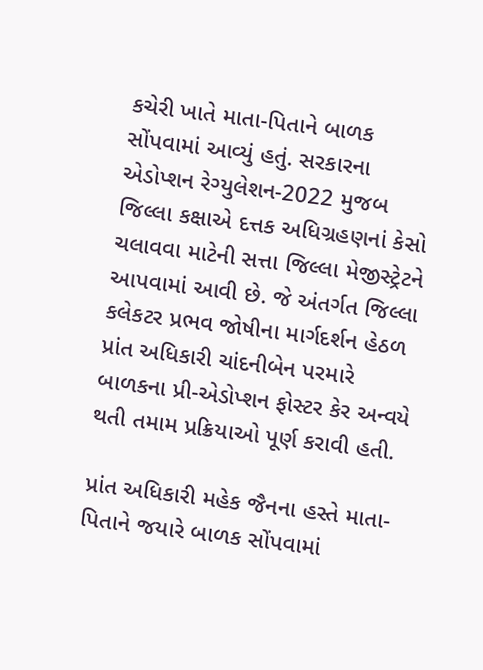કચેરી ખાતે માતા-પિતાને બાળક સોંપવામાં આવ્યું હતું. સરકારના એડોપ્શન રેગ્યુલેશન-2022 મુજબ જિલ્લા કક્ષાએ દત્તક અધિગ્રહણનાં કેસો ચલાવવા માટેની સત્તા જિલ્લા મેજીસ્ટ્રેટને આપવામાં આવી છે. જે અંતર્ગત જિલ્લા કલેકટર પ્રભવ જોષીના માર્ગદર્શન હેઠળ પ્રાંત અધિકારી ચાંદનીબેન પરમારે બાળકના પ્રી-એડોપ્શન ફોસ્ટર કેર અન્વયે થતી તમામ પ્રક્રિયાઓ પૂર્ણ કરાવી હતી.

પ્રાંત અધિકારી મહેક જૈનના હસ્તે માતા-પિતાને જયારે બાળક સોંપવામાં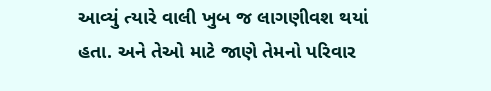આવ્યું ત્યારે વાલી ખુબ જ લાગણીવશ થયાં હતા. અને તેઓ માટે જાણે તેમનો પરિવાર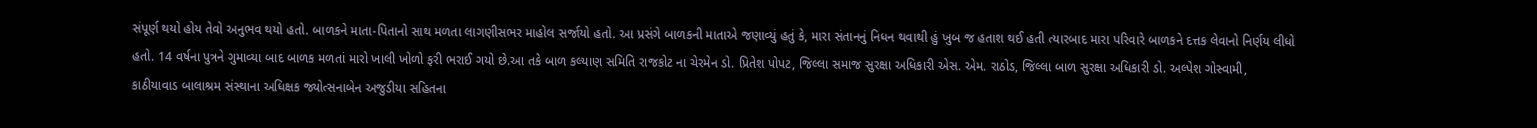સંપૂર્ણ થયો હોય તેવો અનુભવ થયો હતો. બાળકને માતા-પિતાનો સાથ મળતા લાગણીસભર માહોલ સર્જાયો હતો. આ પ્રસંગે બાળકની માતાએ જણાવ્યું હતું કે, મારા સંતાનનું નિધન થવાથી હું ખુબ જ હતાશ થઈ હતી ત્યારબાદ મારા પરિવારે બાળકને દત્તક લેવાનો નિર્ણય લીધો હતો. 14 વર્ષના પુત્રને ગુમાવ્યા બાદ બાળક મળતાં મારો ખાલી ખોળો ફરી ભરાઈ ગયો છે.આ તકે બાળ કલ્યાણ સમિતિ રાજકોટ ના ચેરમેન ડો. પ્રિતેશ પોપટ, જિલ્લા સમાજ સુરક્ષા અધિકારી એસ. એમ. રાઠોડ, જિલ્લા બાળ સુરક્ષા અધિકારી ડો. અલ્પેશ ગોસ્વામી, કાઠીયાવાડ બાલાશ્રમ સંસ્થાના અધિક્ષક જ્યોત્સનાબેન અજુડીયા સહિતના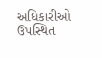અધિકારીઓ ઉપસ્થિત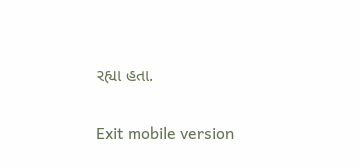રહ્યા હતા.

Exit mobile version